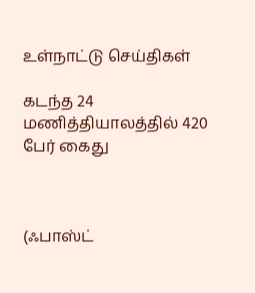உள்நாட்டு செய்திகள்

கடந்த 24 மணித்தியாலத்தில் 420 பேர் கைது



(ஃபாஸ்ட்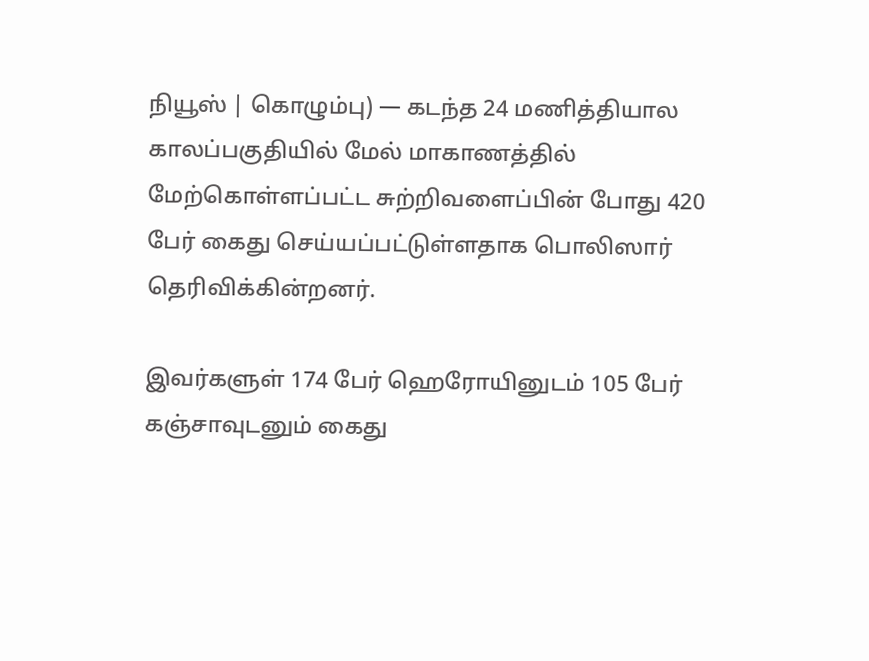நியூஸ் | கொழும்பு) — கடந்த 24 மணித்தியால காலப்பகுதியில் மேல் மாகாணத்தில் மேற்கொள்ளப்பட்ட சுற்றிவளைப்பின் போது 420 பேர் கைது செய்யப்பட்டுள்ளதாக பொலிஸார் தெரிவிக்கின்றனர்.

இவர்களுள் 174 பேர் ஹெரோயினுடம் 105 பேர் கஞ்சாவுடனும் கைது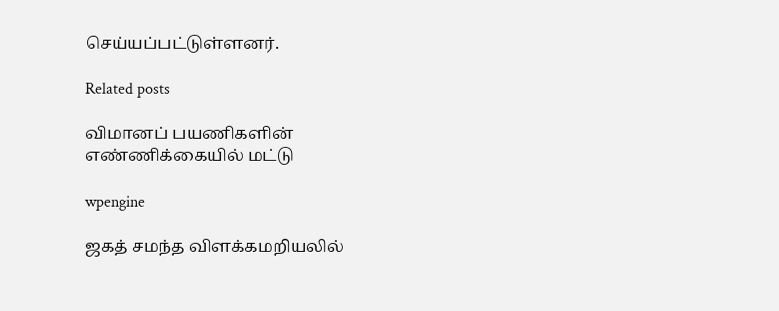செய்யப்பட்டுள்ளனர்.

Related posts

விமானப் பயணிகளின் எண்ணிக்கையில் மட்டு

wpengine

ஜகத் சமந்த விளக்கமறியலில்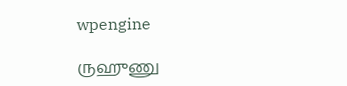wpengine

ருஹுணு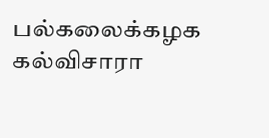பல்கலைக்கழக கல்விசாரா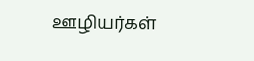ஊழியர்கள்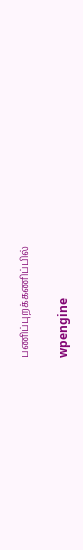பணிப்புறக்கணிப்பில்

wpengine